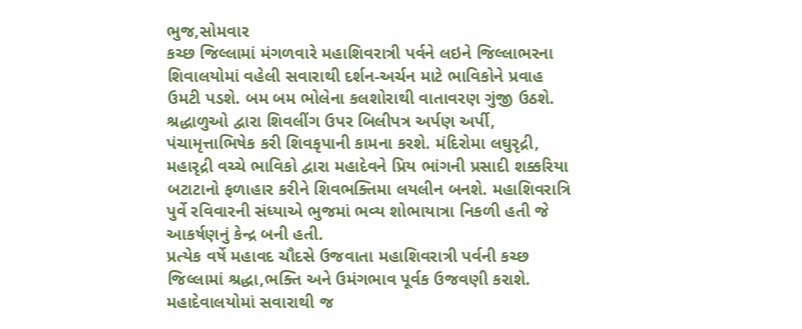ભુજ,સોમવાર
કચ્છ જિલ્લામાં મંગળવારે મહાશિવરાત્રી પર્વને લઇને જિલ્લાભરના શિવાલયોમાં વહેલી સવારાથી દર્શન-અર્ચન માટે ભાવિકોને પ્રવાહ ઉમટી પડશે. બમ બમ ભોલેના કલશોરાથી વાતાવરણ ગુંજી ઉઠશે. શ્રદ્ધાળુઓ દ્વારા શિવલીંગ ઉપર બિલીપત્ર અર્પણ અર્પી, પંચામૃત્તાભિષેક કરી શિવકૃપાની કામના કરશે. મંદિરોમા લઘુરૃદ્રી, મહારૃદ્રી વચ્ચે ભાવિકો દ્વારા મહાદેવને પ્રિય ભાંગની પ્રસાદી શક્કરિયા બટાટાનો ફળાહાર કરીને શિવભક્તિમા લયલીન બનશે. મહાશિવરાત્રિ પુર્વે રવિવારની સંધ્યાએ ભુજમાં ભવ્ય શોભાયાત્રા નિકળી હતી જે આકર્ષણનું કેન્દ્ર બની હતી.
પ્રત્યેક વર્ષે મહાવદ ચૌદસે ઉજવાતા મહાશિવરાત્રી પર્વની કચ્છ જિલ્લામાં શ્રદ્ધા,ભક્તિ અને ઉમંગભાવ પૂર્વક ઉજવણી કરાશે. મહાદેવાલયોમાં સવારાથી જ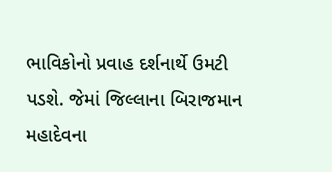ભાવિકોનો પ્રવાહ દર્શનાર્થે ઉમટી પડશે. જેમાં જિલ્લાના બિરાજમાન મહાદેવના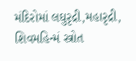મંદિરોમાં લઘુરૃદ્રી,મહારૃદ્રી, શિવમહિન્મં સ્ત્રોત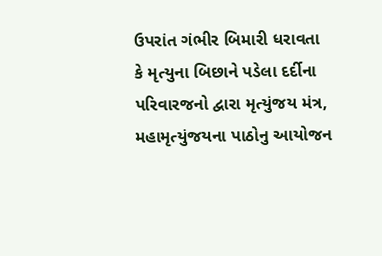ઉપરાંત ગંભીર બિમારી ધરાવતા કે મૃત્યુના બિછાને પડેલા દર્દીના પરિવારજનો દ્વારા મૃત્યુંજય મંત્ર, મહામૃત્યુંજયના પાઠોનુ આયોજન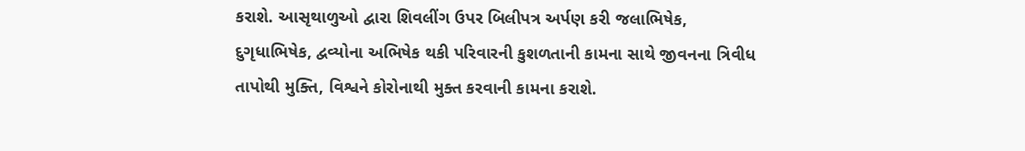કરાશે. આસૃથાળુઓ દ્વારા શિવલીંગ ઉપર બિલીપત્ર અર્પણ કરી જલાભિષેક, દુગૃધાભિષેક, દ્વવ્યોના અભિષેક થકી પરિવારની કુશળતાની કામના સાથે જીવનના ત્રિવીધ તાપોથી મુક્તિ, વિશ્વને કોરોનાથી મુક્ત કરવાની કામના કરાશે.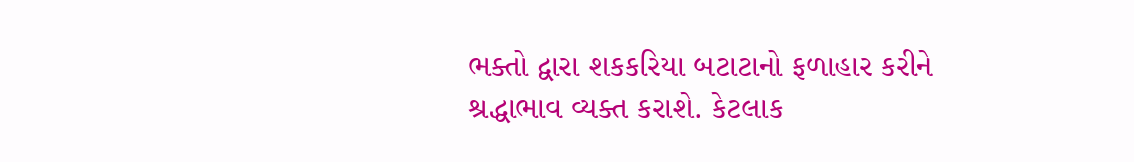ભક્તો દ્વારા શકકરિયા બટાટાનો ફળાહાર કરીને શ્રદ્ધાભાવ વ્યક્ત કરાશે. કેટલાક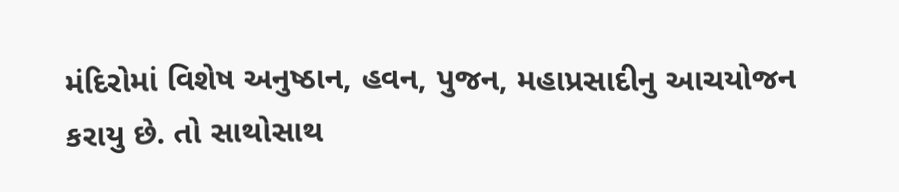મંદિરોમાં વિશેષ અનુષ્ઠાન, હવન, પુજન, મહાપ્રસાદીનુ આચયોજન કરાયુ છે. તો સાથોસાથ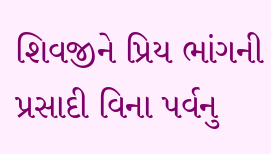શિવજીને પ્રિય ભાંગની પ્રસાદી વિના પર્વનુ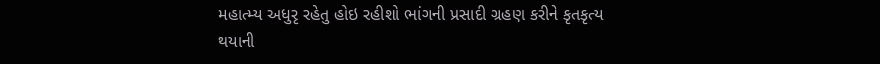મહાત્મ્ય અધુરૃ રહેતુ હોઇ રહીશો ભાંગની પ્રસાદી ગ્રહણ કરીને કૃતકૃત્ય થયાની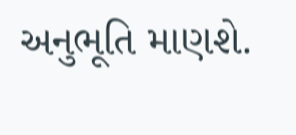અનુભૂતિ માણશે.